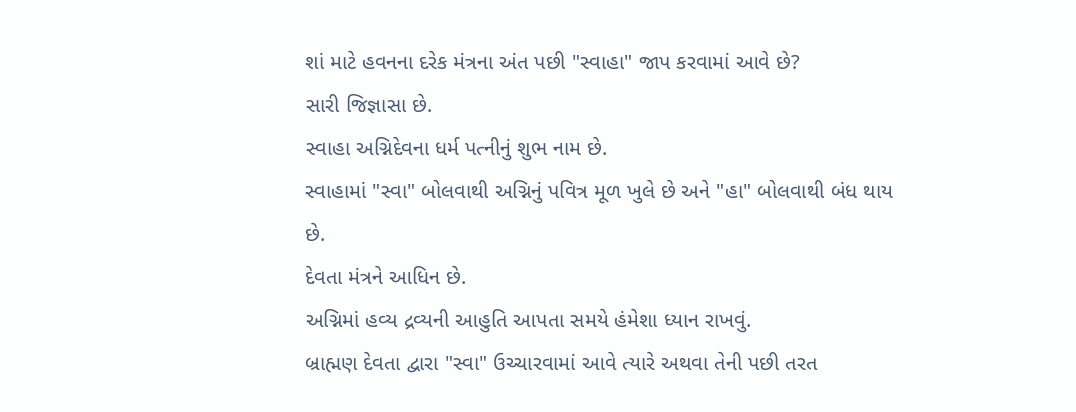શાં માટે હવનના દરેક મંત્રના અંત પછી "સ્વાહા" જાપ કરવામાં આવે છે?
સારી જિજ્ઞાસા છે.
સ્વાહા અગ્નિદેવના ધર્મ પત્નીનું શુભ નામ છે.
સ્વાહામાં "સ્વા" બોલવાથી અગ્નિનું પવિત્ર મૂળ ખુલે છે અને "હા" બોલવાથી બંધ થાય છે.
દેવતા મંત્રને આધિન છે.
અગ્નિમાં હવ્ય દ્રવ્યની આહુતિ આપતા સમયે હંમેશા ધ્યાન રાખવું.
બ્રાહ્મણ દેવતા દ્વારા "સ્વા" ઉચ્ચારવામાં આવે ત્યારે અથવા તેની પછી તરત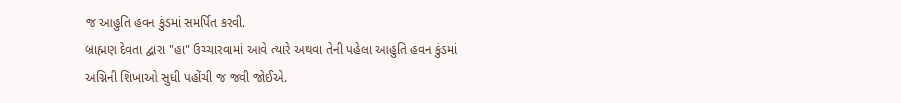જ આહુતિ હવન કુંડમાં સમર્પિત કરવી.
બ્રાહ્મણ દેવતા દ્વારા "હા" ઉચ્ચારવામાં આવે ત્યારે અથવા તેની પહેલા આહુતિ હવન કુંડમાં અગ્નિની શિખાઓ સુધી પહોંચી જ જવી જોઈએ.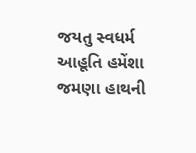જયતુ સ્વધર્મ
આહૂતિ હમેંશા જમણા હાથની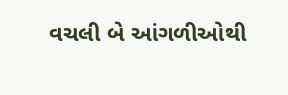વચલી બે આંગળીઓથી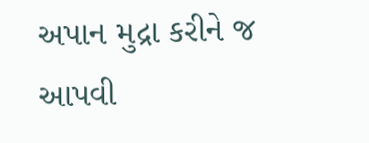અપાન મુદ્રા કરીને જ આપવી